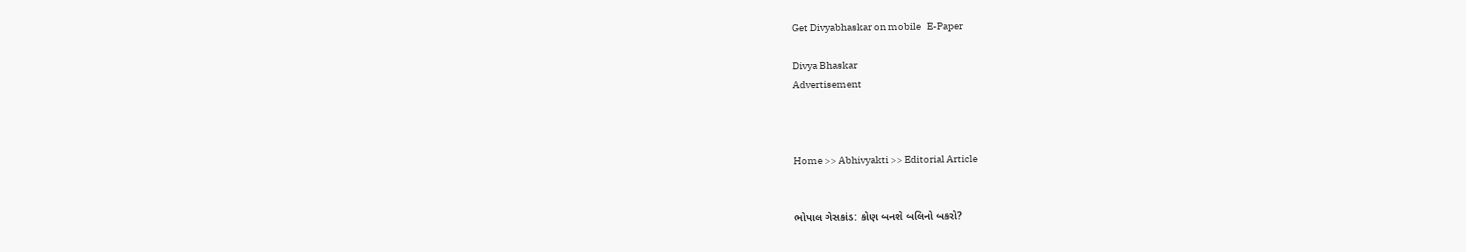Get Divyabhaskar on mobile   E-Paper

Divya Bhaskar
Advertisement



Home >> Abhivyakti >> Editorial Article


ભોપાલ ગેસકાંડ: કોણ બનશે બલિનો બકરો?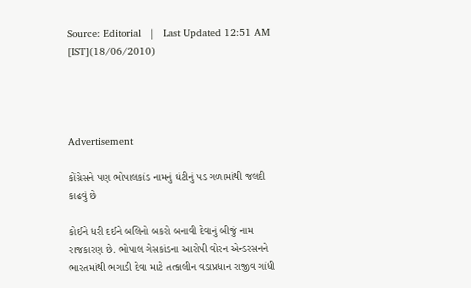Source: Editorial   |   Last Updated 12:51 AM [IST](18/06/2010)




Advertisement

કોંગ્રેસને પણ ભોપાલકાંડ નામનું ઘંટીનું પડ ગળામાંથી જલદી કાઢવું છે

કોઈને ધરી દઈને બલિનો બકરો બનાવી દેવાનું બીજું નામ રાજકારણ છે. ભોપાલ ગેસકાંડના આરોપી વોરન એન્ડરસનને ભારતમાંથી ભગાડી દેવા માટે તત્કાલીન વડાપ્રધાન રાજીવ ગાંધી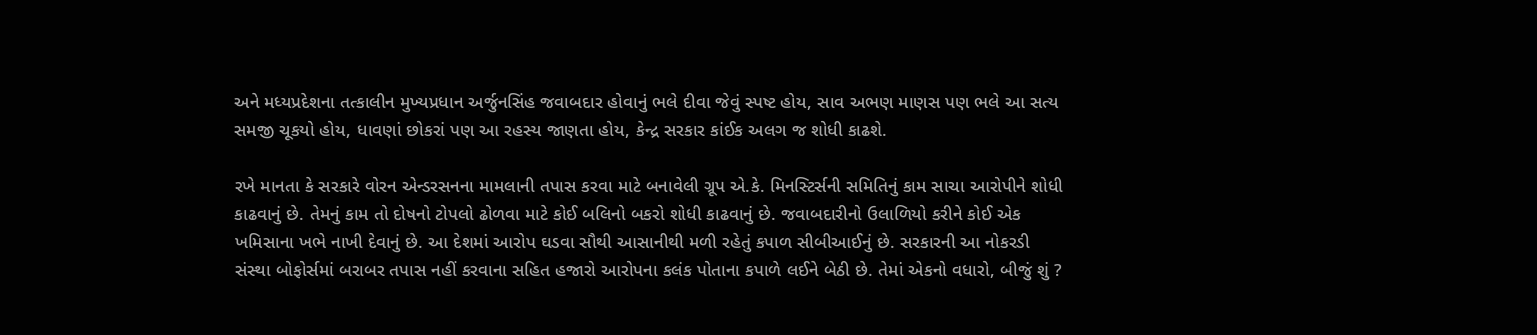અને મધ્યપ્રદેશના તત્કાલીન મુખ્યપ્રધાન અર્જુનસિંહ જવાબદાર હોવાનું ભલે દીવા જેવું સ્પષ્ટ હોય, સાવ અભણ માણસ પણ ભલે આ સત્ય સમજી ચૂકયો હોય, ધાવણાં છોકરાં પણ આ રહસ્ય જાણતા હોય, કેન્દ્ર સરકાર કાંઈક અલગ જ શોધી કાઢશે.

રખે માનતા કે સરકારે વોરન એન્ડરસનના મામલાની તપાસ કરવા માટે બનાવેલી ગ્રૂપ એ.કે. મિનસ્ટિર્સની સમિતિનું કામ સાચા આરોપીને શોધી કાઢવાનું છે. તેમનું કામ તો દોષનો ટોપલો ઢોળવા માટે કોઈ બલિનો બકરો શોધી કાઢવાનું છે. જવાબદારીનો ઉલાળિયો કરીને કોઈ એક ખમિસાના ખભે નાખી દેવાનું છે. આ દેશમાં આરોપ ઘડવા સૌથી આસાનીથી મળી રહેતું કપાળ સીબીઆઈનું છે. સરકારની આ નોકરડી સંસ્થા બોફોર્સમાં બરાબર તપાસ નહીં કરવાના સહિત હજારો આરોપના કલંક પોતાના કપાળે લઈને બેઠી છે. તેમાં એકનો વધારો, બીજું શું ?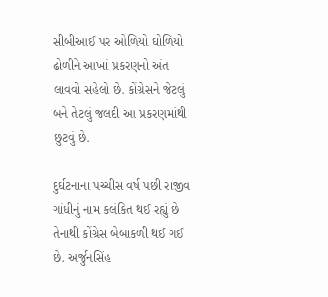સીબીઆઈ પર ઓળિયો ઘોળિયો ઢોળીને આખાં પ્રકરણનો અંત લાવવો સહેલો છે. કોંગ્રેસને જેટલું બને તેટલું જલદી આ પ્રકરણમાંથી છુટવું છે.

દુર્ઘટનાના પચ્ચીસ વર્ષ પછી રાજીવ ગાંધીનું નામ કલંકિત થઈ રહ્યું છે તેનાથી કોંગ્રેસ બેબાકળી થઈ ગઈ છે. અર્જુનસિંહ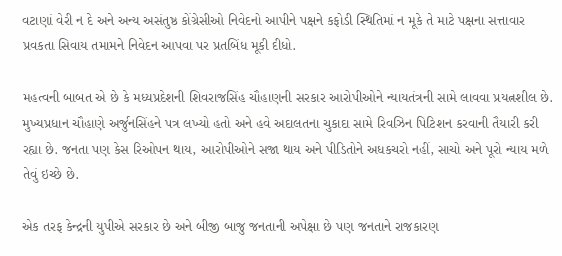વટાણાં વેરી ન દે અને અન્ય અસંતુષ્ઠ કોંગ્રેસીઓ નિવેદનો આપીને પક્ષને કફોડી સ્થિતિમાં ન મૂકે તે માટે પક્ષના સત્તાવાર પ્રવકતા સિવાય તમામને નિવેદન આપવા પર પ્રતબિંધ મૂકી દીધો.

મહત્વની બાબત એ છે કે મધ્યપ્રદેશની શિવરાજસિંહ ચૌહાણની સરકાર આરોપીઓને ન્યાયતંત્રની સામે લાવવા પ્રયત્નશીલ છે. મુખ્યપ્રધાન ચૌહાણે અર્જુનસિંહને પત્ર લખ્યો હતો અને હવે અદાલતના ચુકાદા સામે રિવઝિન પિટિશન કરવાની તૈયારી કરી રહ્યા છે. જનતા પણ કેસ રિઓપન થાય, આરોપીઓને સજા થાય અને પીડિતોને અધકચરો નહીં, સાચો અને પૂરો ન્યાય મળે તેવું ઇચ્છે છે.

એક તરફ કેન્દ્રની યુપીએ સરકાર છે અને બીજી બાજુ જનતાની અપેક્ષા છે પણ જનતાને રાજકારણ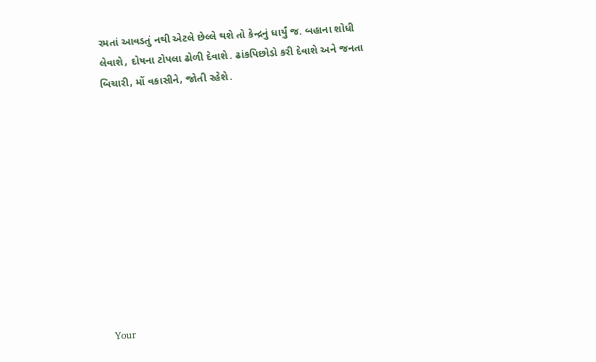રમતાં આવડતું નથી એટલે છેલ્લે થશે તો કેન્દ્રનું ધાર્યું જ. બહાના શોધી લેવાશે, દોષના ટોપલા ઢોળી દેવાશે. ઢાંકપિછોડો કરી દેવાશે અને જનતા બિચારી, મોં વકાસીને, જોતી રહેશે.











Your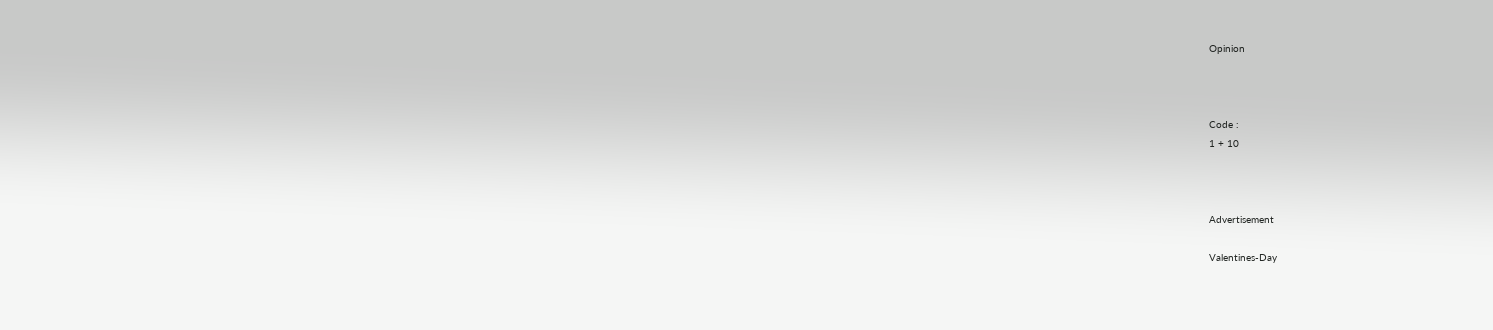Opinion



Code :
1 + 10



Advertisement

Valentines-Day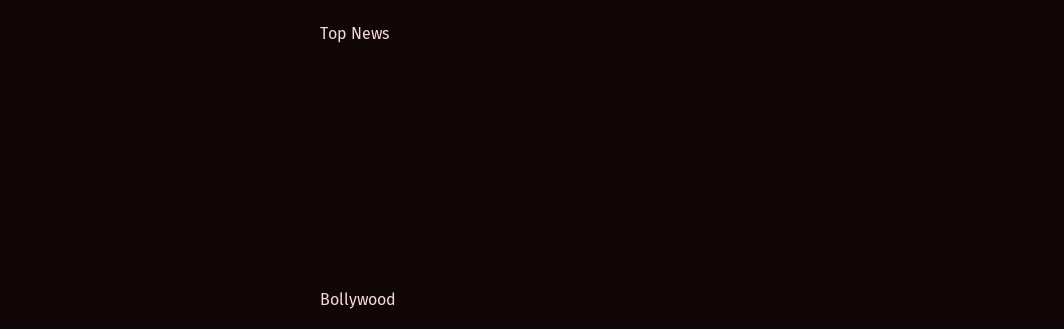Top News











Bollywood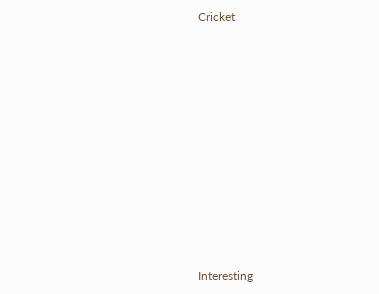Cricket











Interesting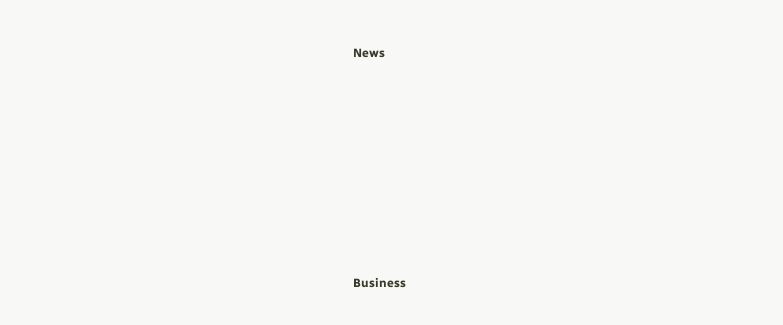News











Business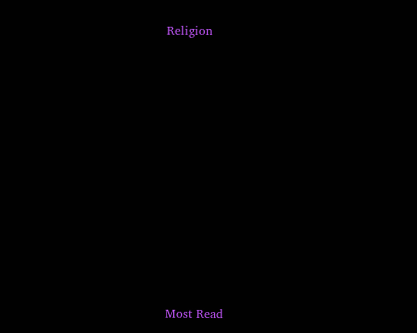Religion











Most Read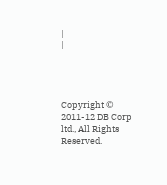|
|




Copyright © 2011-12 DB Corp ltd., All Rights Reserved.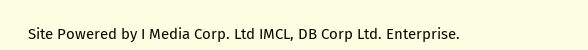Site Powered by I Media Corp. Ltd IMCL, DB Corp Ltd. Enterprise.